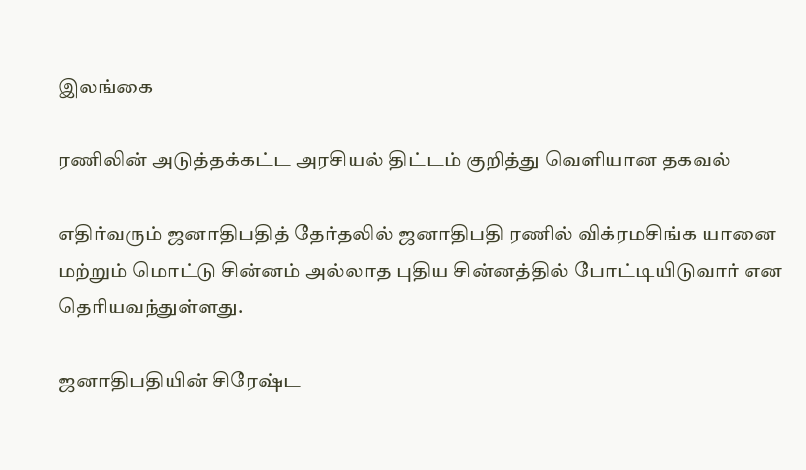இலங்கை

ரணிலின் அடுத்தக்கட்ட அரசியல் திட்டம் குறித்து வெளியான தகவல்

எதிர்வரும் ஜனாதிபதித் தேர்தலில் ஜனாதிபதி ரணில் விக்ரமசிங்க யானை மற்றும் மொட்டு சின்னம் அல்லாத புதிய சின்னத்தில் போட்டியிடுவார் என தெரியவந்துள்ளது.

ஜனாதிபதியின் சிரேஷ்ட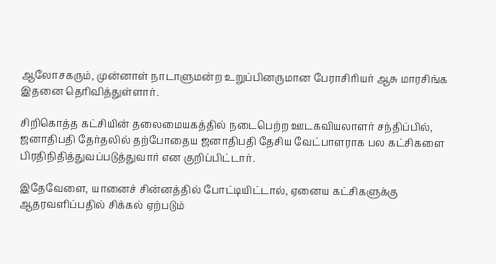ஆலோசகரும், முன்னாள் நாடாளுமன்ற உறுப்பினருமான பேராசிரியர் ஆசு மாரசிங்க இதனை தெரிவித்துள்ளார்.

சிறிகொத்த கட்சியின் தலைமையகத்தில் நடைபெற்ற ஊடகவியலாளர் சந்திப்பில், ஜனாதிபதி தேர்தலில் தற்போதைய ஜனாதிபதி தேசிய வேட்பாளராக பல கட்சிகளை பிரதிநிதித்துவப்படுத்துவார் என குறிப்பிட்டார்.

இதேவேளை, யானைச் சின்னத்தில் போட்டியிட்டால், ஏனைய கட்சிகளுக்கு ஆதரவளிப்பதில் சிக்கல் ஏற்படும்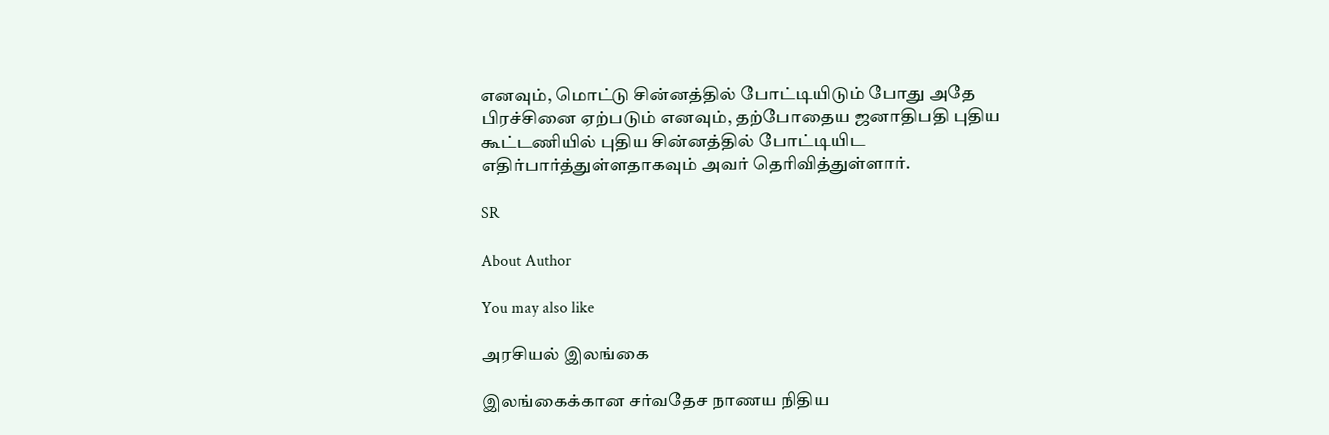எனவும், மொட்டு சின்னத்தில் போட்டியிடும் போது அதே பிரச்சினை ஏற்படும் எனவும், தற்போதைய ஜனாதிபதி புதிய கூட்டணியில் புதிய சின்னத்தில் போட்டியிட எதிர்பார்த்துள்ளதாகவும் அவர் தெரிவித்துள்ளார்.

SR

About Author

You may also like

அரசியல் இலங்கை

இலங்கைக்கான சர்வதேச நாணய நிதிய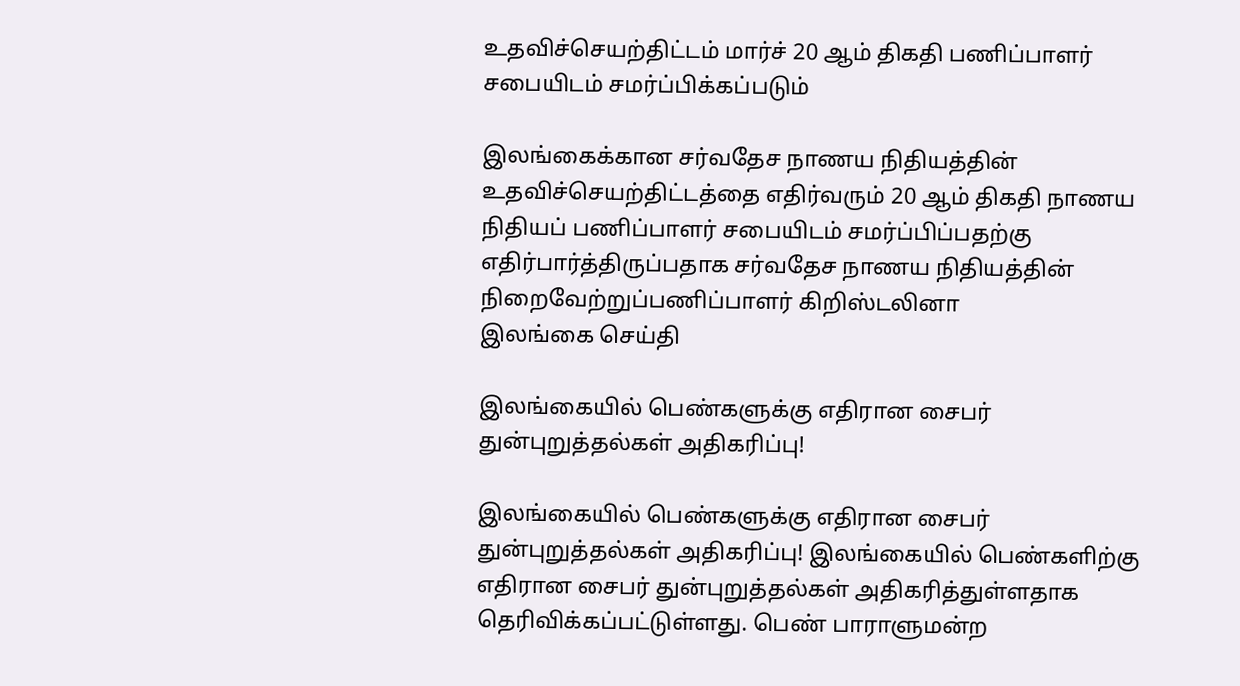உதவிச்செயற்திட்டம் மார்ச் 20 ஆம் திகதி பணிப்பாளர் சபையிடம் சமர்ப்பிக்கப்படும்

இலங்கைக்கான சர்வதேச நாணய நிதியத்தின் உதவிச்செயற்திட்டத்தை எதிர்வரும் 20 ஆம் திகதி நாணய நிதியப் பணிப்பாளர் சபையிடம் சமர்ப்பிப்பதற்கு எதிர்பார்த்திருப்பதாக சர்வதேச நாணய நிதியத்தின் நிறைவேற்றுப்பணிப்பாளர் கிறிஸ்டலினா
இலங்கை செய்தி

இலங்கையில் பெண்களுக்கு எதிரான சைபர் துன்புறுத்தல்கள் அதிகரிப்பு!

இலங்கையில் பெண்களுக்கு எதிரான சைபர் துன்புறுத்தல்கள் அதிகரிப்பு! இலங்கையில் பெண்களிற்கு எதிரான சைபர் துன்புறுத்தல்கள் அதிகரித்துள்ளதாக தெரிவிக்கப்பட்டுள்ளது. பெண் பாராளுமன்ற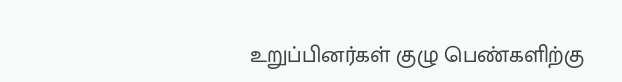உறுப்பினர்கள் குழு பெண்களிற்கு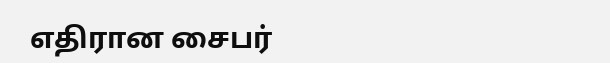எதிரான சைபர்